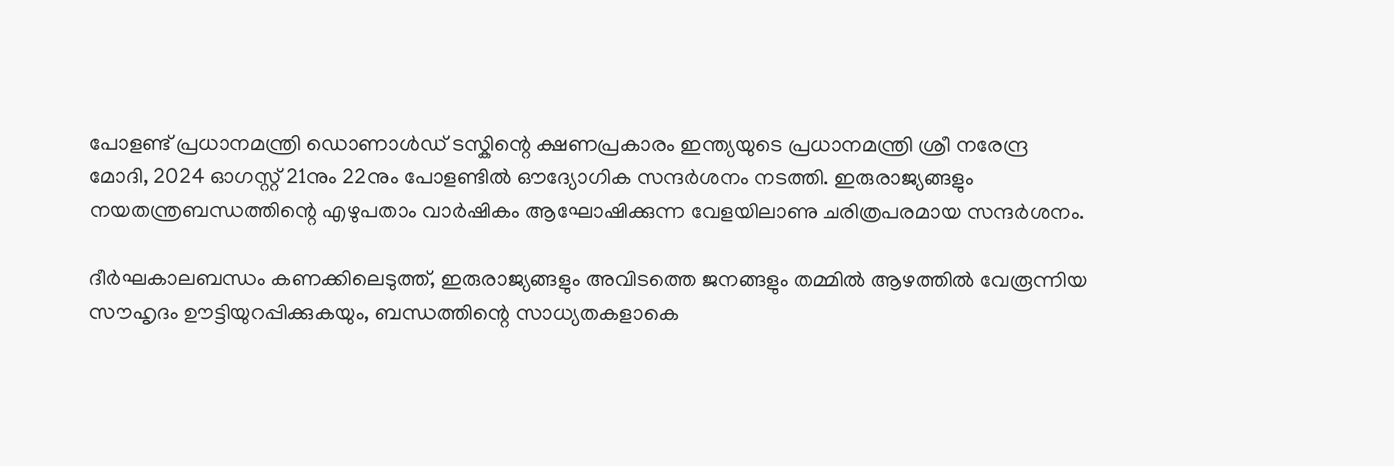പോളണ്ട് പ്രധാനമന്ത്രി ഡൊണാൾഡ് ടസ്കിന്റെ ക്ഷണപ്രകാരം ഇന്ത്യയുടെ പ്രധാനമന്ത്രി ശ്രീ നരേന്ദ്ര മോദി, 2024 ഓഗസ്റ്റ് 21നും 22നും പോളണ്ടിൽ ഔദ്യോഗിക സന്ദർശനം നടത്തി. ഇരുരാജ്യങ്ങളും നയതന്ത്രബന്ധത്തിന്റെ എഴുപതാം വാർഷികം ആഘോഷിക്കുന്ന വേളയിലാണു ചരിത്രപരമായ സന്ദർശനം.

ദീർഘകാലബന്ധം കണക്കിലെടുത്ത്, ഇരുരാജ്യങ്ങളും അവിടത്തെ ജനങ്ങളും തമ്മിൽ ആഴത്തിൽ വേരൂന്നിയ സൗഹൃദം ഊട്ടിയുറപ്പിക്കുകയും, ബന്ധത്തിന്റെ സാധ്യതകളാകെ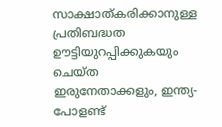സാക്ഷാത്കരിക്കാനുള്ള പ്രതിബദ്ധത ഊട്ടിയുറപ്പിക്കുകയും ചെയ്ത ഇരുനേതാക്കളും, ഇന്ത്യ-പോളണ്ട്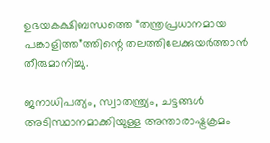ഉഭയകക്ഷിബന്ധത്തെ “തന്ത്രപ്രധാനമായ പങ്കാളിത്ത”ത്തിന്റെ തലത്തിലേക്കുയർത്താൻ തീരുമാനിച്ചു.

ജനാധിപത്യം, സ്വാതന്ത്ര്യം, ചട്ടങ്ങൾ അടിസ്ഥാനമാക്കിയുള്ള അന്താരാഷ്ട്രക്രമം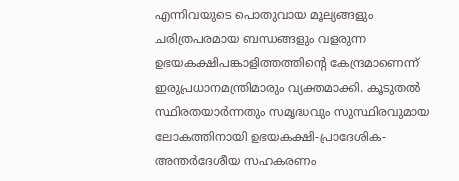എന്നിവയുടെ പൊതുവായ മൂല്യങ്ങളും ചരിത്രപരമായ ബന്ധങ്ങളും വളരുന്ന ഉഭയകക്ഷിപങ്കാളിത്തത്തിന്റെ കേന്ദ്രമാണെന്ന് ഇരുപ്രധാനമന്ത്രിമാരും വ്യക്തമാക്കി. കൂടുതൽ സ്ഥിരതയാർന്നതും സമൃദ്ധവും സുസ്ഥിരവുമായ ലോകത്തിനായി ഉഭയകക്ഷി-പ്രാദേശിക-അന്തർദേശീയ സഹകരണം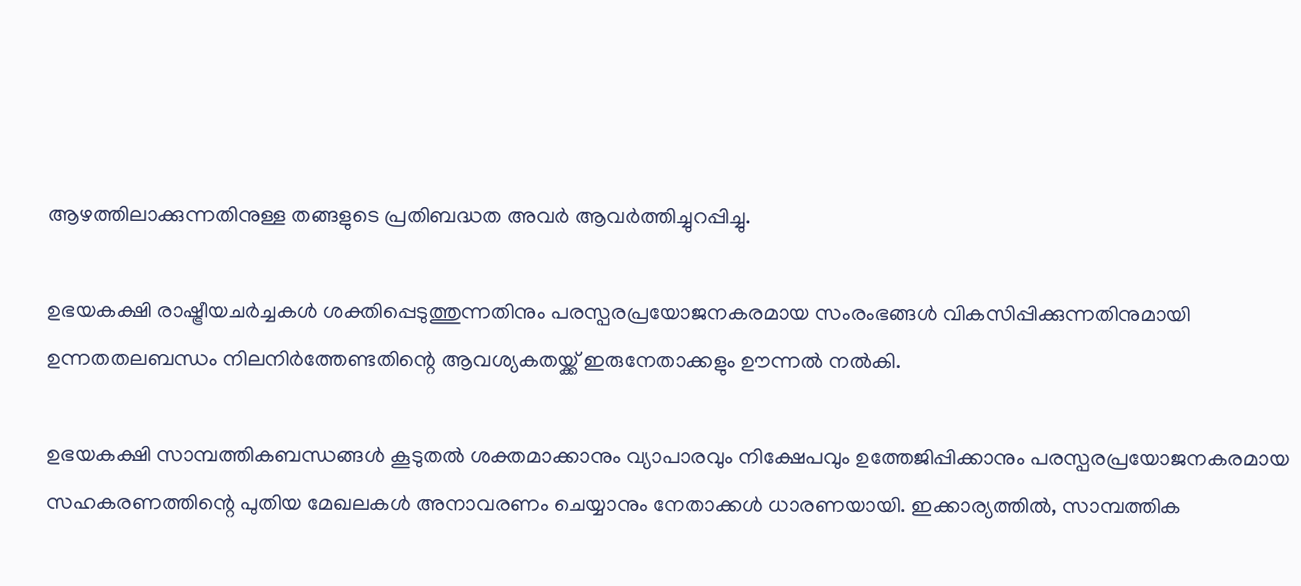ആഴത്തിലാക്കുന്നതിനുള്ള തങ്ങളുടെ പ്രതിബദ്ധത അവർ ആവർത്തിച്ചുറപ്പിച്ചു.

ഉഭയകക്ഷി രാഷ്ട്രീയചർച്ചകൾ ശക്തിപ്പെടുത്തുന്നതിനും പരസ്പരപ്രയോജനകരമായ സംരംഭങ്ങൾ വികസിപ്പിക്കുന്നതിനുമായി ഉന്നതതലബന്ധം നിലനിർത്തേണ്ടതിന്റെ ആവശ്യകതയ്ക്ക് ഇരുനേതാക്കളും ഊന്നൽ നൽകി.

ഉഭയകക്ഷി സാമ്പത്തികബന്ധങ്ങൾ കൂടുതൽ ശക്തമാക്കാനും വ്യാപാരവും നിക്ഷേപവും ഉത്തേജിപ്പിക്കാനും പരസ്പരപ്രയോജനകരമായ സഹകരണത്തിന്റെ പുതിയ മേഖലകൾ അനാവരണം ചെയ്യാനും നേതാക്കൾ ധാരണയായി. ഇക്കാര്യത്തിൽ, സാമ്പത്തിക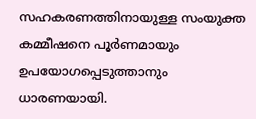സഹകരണത്തിനായുള്ള സംയുക്ത കമ്മീഷനെ പൂർണമായും ഉപയോഗപ്പെടുത്താനും ധാരണയായി.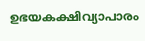ഉഭയകക്ഷിവ്യാപാരം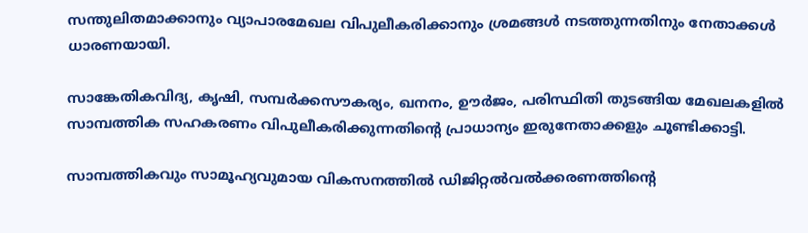സന്തുലിതമാക്കാനും വ്യാപാരമേഖല വിപുലീകരിക്കാനും ശ്രമങ്ങൾ നടത്തുന്നതിനും നേതാക്കൾ ധാരണയായി.

സാങ്കേതികവിദ്യ, കൃഷി, സമ്പർക്കസൗകര്യം, ഖനനം, ഊർജം, പരിസ്ഥിതി തുടങ്ങിയ മേഖലകളിൽ സാമ്പത്തിക സഹകരണം വിപുലീകരിക്കുന്നതിന്റെ പ്രാധാന്യം ഇരുനേതാക്കളും ചൂണ്ടിക്കാട്ടി.

സാമ്പത്തികവും സാമൂഹ്യവുമായ വികസനത്തിൽ ഡിജിറ്റൽവൽക്കരണത്തിന്റെ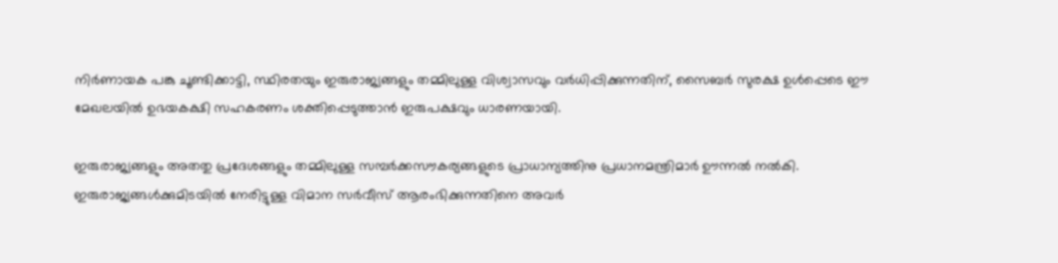നിർണായക പങ്കു ചൂണ്ടിക്കാട്ടി, സ്ഥിരതയും ഇരുരാജ്യങ്ങളും തമ്മിലുള്ള വിശ്വാസവും വർധിപ്പിക്കുന്നതിന്, സൈബർ സുരക്ഷ ഉൾപ്പെടെ ഈ മേഖലയിൽ ഉഭയകക്ഷി സഹകരണം ശക്തിപ്പെടുത്താൻ ഇരുപക്ഷവും ധാരണയായി.

ഇരുരാജ്യങ്ങളും അതതു പ്രദേശങ്ങളും തമ്മിലുള്ള സമ്പർക്കസൗകര്യങ്ങളുടെ പ്രാധാന്യത്തിനു പ്രധാനമന്ത്രിമാർ ഊന്നൽ നൽകി. ഇരുരാജ്യങ്ങൾക്കുമിടയിൽ നേരിട്ടുള്ള വിമാന സർവീസ് ആരംഭിക്കുന്നതിനെ അവർ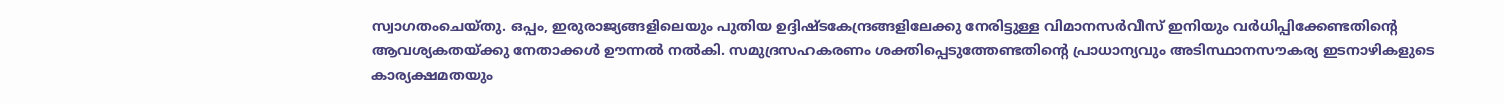സ്വാഗതംചെയ്തു. ഒപ്പം, ഇരുരാജ്യങ്ങളിലെയും പുതിയ ഉദ്ദിഷ്ടകേന്ദ്രങ്ങളിലേക്കു നേരിട്ടുള്ള വിമാനസർവീസ് ഇനിയും വർധിപ്പിക്കേണ്ടതിന്റെ ആവശ്യകതയ്ക്കു നേതാക്കൾ ഊന്നൽ നൽകി. സമുദ്രസഹകരണം ശക്തിപ്പെടുത്തേണ്ടതിന്റെ പ്രാധാന്യവും അടിസ്ഥാനസൗകര്യ ഇടനാഴികളുടെ കാര്യക്ഷമതയും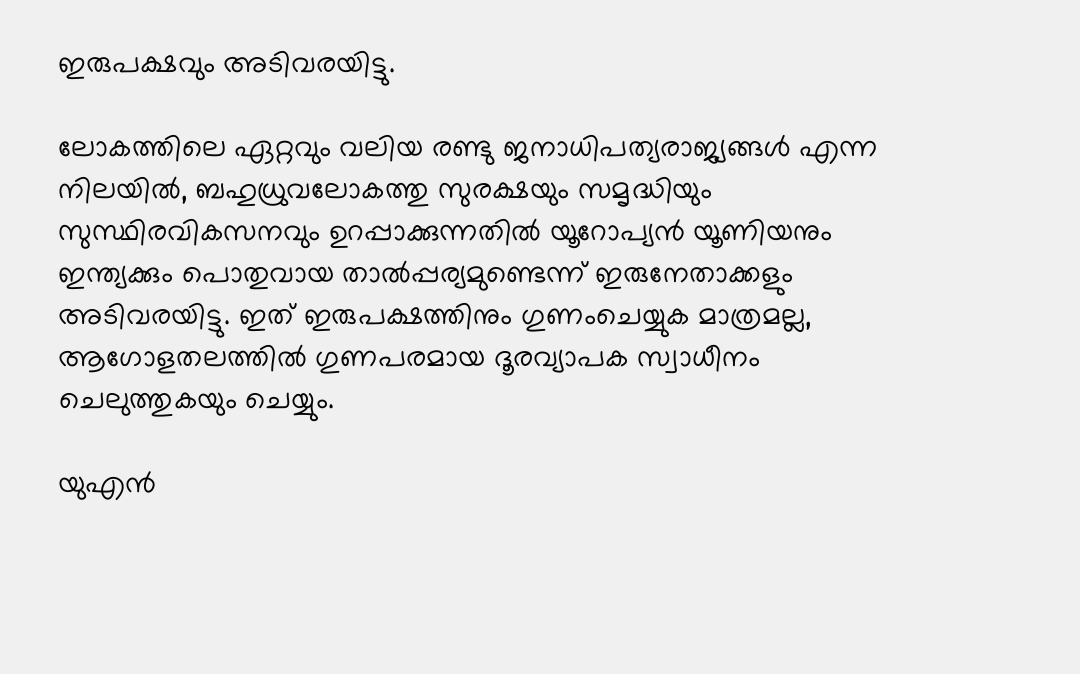ഇരുപക്ഷവും അടിവരയിട്ടു.

ലോകത്തിലെ ഏറ്റവും വലിയ രണ്ടു ജനാധിപത്യരാജ്യങ്ങൾ എന്ന നിലയിൽ, ബഹുധ്രുവലോകത്തു സുരക്ഷയും സമൃദ്ധിയും സുസ്ഥിരവികസനവും ഉറപ്പാക്കുന്നതിൽ യൂറോപ്യൻ യൂണിയനും ഇന്ത്യക്കും പൊതുവായ താൽപ്പര്യമുണ്ടെന്ന് ഇരുനേതാക്കളും അടിവരയിട്ടു. ഇത് ഇരുപക്ഷത്തിനും ഗുണംചെയ്യുക മാത്രമല്ല, ആഗോളതലത്തിൽ ഗുണപരമായ ദൂരവ്യാപക സ്വാധീനം ചെലുത്തുകയും ചെയ്യും.

യുഎൻ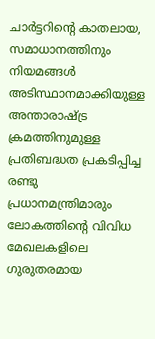ചാർട്ടറ‌ിന്റെ കാതലായ, സമാധാനത്തിനും നിയമങ്ങൾ അടിസ്ഥാനമാക്കിയുള്ള അന്താരാഷ്ട്ര ക്രമത്തിനുമുള്ള പ്രതിബദ്ധത പ്രകടിപ്പിച്ച രണ്ടു പ്രധാനമന്ത്രിമാരും ലോകത്തിന്റെ വിവിധ മേഖലകളിലെ ഗുരുതരമായ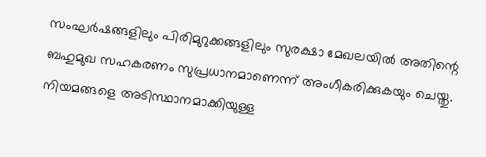സംഘർഷങ്ങളിലും പിരിമുറുക്കങ്ങളിലും സുരക്ഷാ മേഖലയിൽ അതിന്റെ ബഹുമുഖ സഹകരണം സുപ്രധാനമാണെന്ന് അംഗീകരിക്കുകയും ചെയ്തു. നിയമങ്ങളെ അടിസ്ഥാനമാക്കിയുള്ള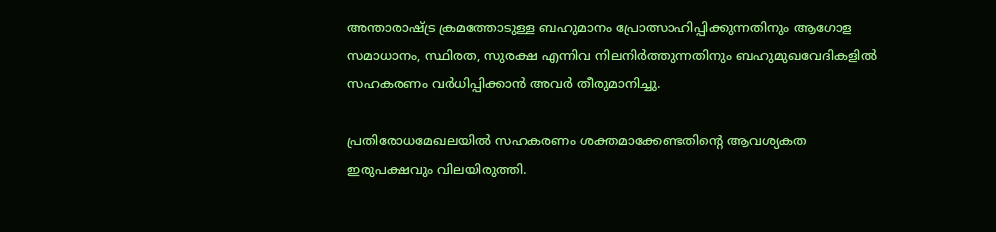അന്താരാഷ്ട്ര ക്രമത്തോടുള്ള ബഹുമാനം പ്രോത്സാഹിപ്പിക്കുന്നതിനും ആഗോള സമാധാനം, സ്ഥിരത, സുരക്ഷ എന്നിവ നിലനിർത്തുന്നതിനും ബഹുമുഖവേദികളിൽ സഹകരണം വർധിപ്പിക്കാൻ അവർ തീരുമാനിച്ചു.

പ്രതിരോധമേഖലയിൽ സഹകരണം ശക്തമാക്കേണ്ടതിന്റെ ആവശ്യകത ഇരുപക്ഷവും വിലയിരുത്തി.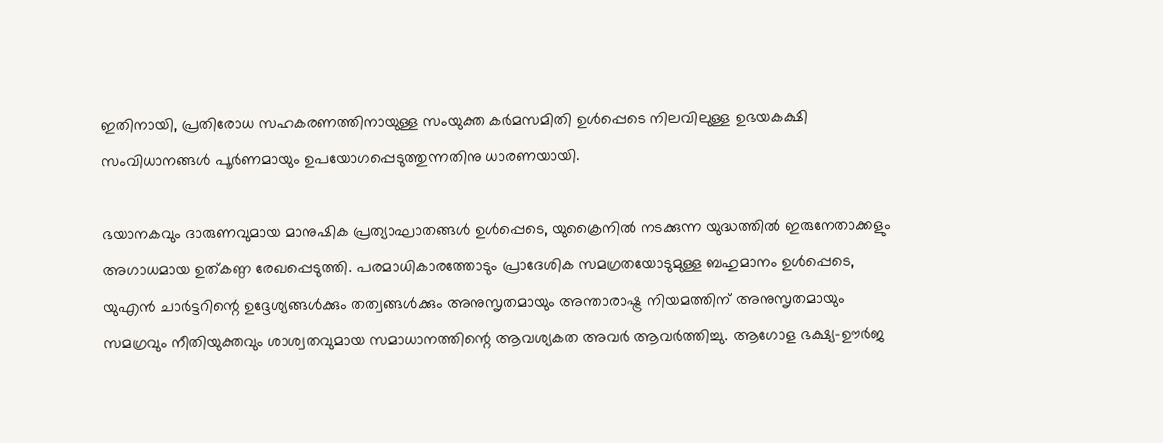ഇതിനായി, പ്രതിരോധ സഹകരണത്തിനായുള്ള സംയുക്ത കർമസമിതി ഉൾപ്പെടെ നിലവിലുള്ള ഉഭയകക്ഷി സംവിധാനങ്ങൾ പൂർണമായും ഉപയോഗപ്പെടുത്തുന്നതിനു ധാരണയായി.

ഭയാനകവും ദാരുണവുമായ മാനുഷിക പ്രത്യാഘാതങ്ങൾ ഉൾപ്പെടെ, യുക്രൈനിൽ നടക്കുന്ന യുദ്ധത്തിൽ ഇരുനേതാക്കളും അഗാധമായ ഉത്കണ്ഠ രേഖപ്പെടുത്തി. പരമാധികാരത്തോടും പ്രാദേശിക സമഗ്രതയോടുമുള്ള ബഹുമാനം ഉൾപ്പെടെ, യുഎൻ ചാർട്ടറിന്റെ ഉദ്ദേശ്യങ്ങൾക്കും തത്വങ്ങൾക്കും അനുസൃതമായും അന്താരാഷ്ട്ര നിയമത്തിന് അനുസൃതമായും സമഗ്രവും നീതിയുക്തവും ശാശ്വതവുമായ സമാധാനത്തിന്റെ ആവശ്യകത അവർ ആവർത്തിച്ചു. ആഗോള ഭക്ഷ്യ-ഊർജ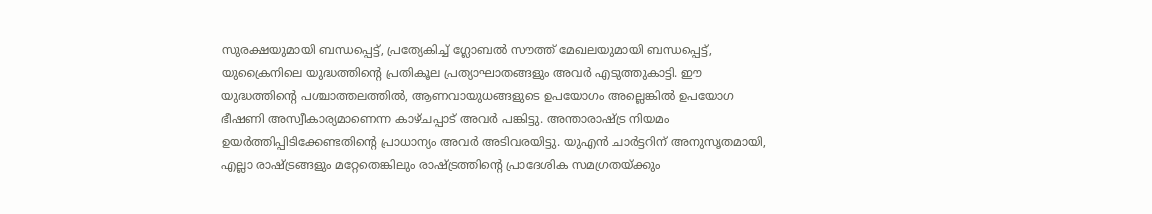സുരക്ഷയുമായി ബന്ധപ്പെട്ട്, പ്രത്യേകിച്ച് ഗ്ലോബൽ സൗത്ത് മേഖലയുമായി ബന്ധപ്പെട്ട്, യുക്രൈനിലെ യുദ്ധത്തിന്റെ പ്രതികൂല പ്രത്യാഘാതങ്ങളും അവർ എടുത്തുകാട്ടി. ഈ യുദ്ധത്തിന്റെ പശ്ചാത്തലത്തിൽ, ആണവായുധങ്ങളുടെ ഉപയോഗം അല്ലെങ്കിൽ ഉപയോഗ ഭീഷണി അസ്വീകാര്യമാണെന്ന കാഴ്ചപ്പാട് അവർ പങ്കിട്ടു. അന്താരാഷ്ട്ര നിയമം ഉയർത്തിപ്പിടിക്കേണ്ടതിന്റെ പ്രാധാന്യം അവർ അടിവരയിട്ടു. യുഎൻ ചാർട്ടറിന് അനുസൃതമായി, എല്ലാ രാഷ്ട്രങ്ങളും മറ്റേതെങ്കിലും രാഷ്ട്രത്തിന്റെ പ്രാദേശിക സമഗ്രതയ്ക്കും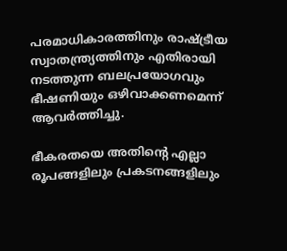പരമാധികാരത്തിനും രാഷ്ട്രീയ സ്വാതന്ത്ര്യത്തിനും എതിരായി നടത്തുന്ന ബലപ്രയോഗവും ഭീഷണിയും ഒഴിവാക്കണമെന്ന് ആവർത്തിച്ചു.

ഭീകരതയെ അതിന്റെ എല്ലാ രൂപങ്ങളിലും പ്രകടനങ്ങളിലും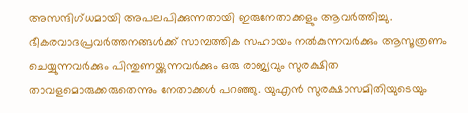അസന്ദിഗ്ധമായി അപലപിക്കുന്നതായി ഇരുനേതാക്കളും ആവർത്തിച്ചു. ഭീകരവാദപ്രവർത്തനങ്ങൾക്ക് സാമ്പത്തിക സഹായം നൽകുന്നവർക്കും ആസൂത്രണം ചെയ്യുന്നവർക്കും പിന്തുണയ്ക്കുന്നവർക്കും ഒരു രാജ്യവും സുരക്ഷിത താവളമൊരുക്കരുതെന്നും നേതാക്കൾ പറഞ്ഞു. യുഎൻ സുരക്ഷാസമിതിയുടെയും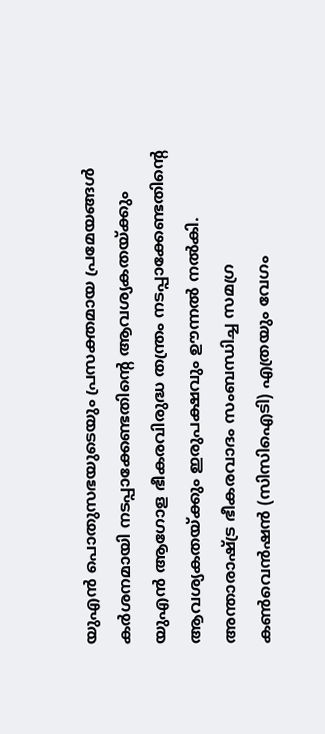യുഎൻ പൊതുസഭയുടെയും പ്രസക്തമായ പ്രമേയങ്ങൾ കർശനമായി നടപ്പാക്കേണ്ടതിന്റെ ആവശ്യകതയ്ക്കും യുഎൻ ആഗോള ഭീകരവിരുദ്ധ തന്ത്രം നടപ്പാക്കേണ്ടതിന്റെ ആവശ്യകതയ്ക്കും ഇരുപക്ഷവും ഊന്നൽ നൽകി.  അന്താരാഷ്ട്ര ഭീകരവാദം സംബന്ധിച്ച സമഗ്ര കൺവെൻഷൻ (സിസിഐടി) എത്രയും വേഗം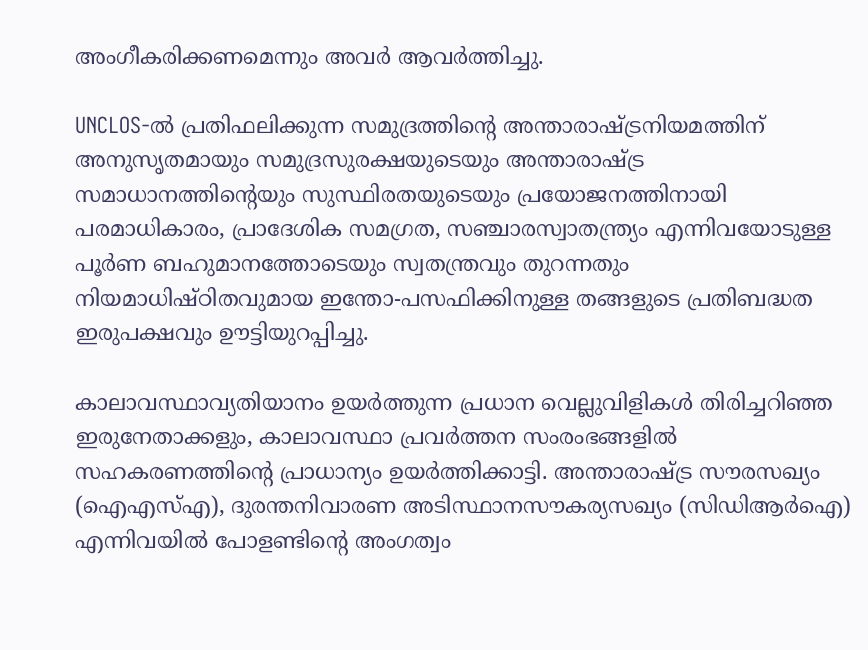അംഗീകരിക്കണമെന്നും അവർ ആവർത്തിച്ചു.

UNCLOS-ൽ പ്രതിഫലിക്കുന്ന സമുദ്രത്തിന്റെ അന്താരാഷ്ട്രനിയമത്തിന് അനുസൃതമായും സമുദ്രസുരക്ഷയുടെയും അന്താരാഷ്ട്ര സമാധാനത്തിന്റെയും സുസ്ഥിരതയുടെയും പ്രയോജനത്തിനായി പരമാധികാരം, പ്രാദേശിക സമഗ്രത, സഞ്ചാരസ്വാതന്ത്ര്യം എന്നിവയോടുള്ള പൂർണ ബഹുമാനത്തോടെയും സ്വതന്ത്രവും തുറന്നതും നിയമാധിഷ്ഠിതവുമായ ഇന്തോ-പസഫിക്കിനുള്ള തങ്ങളുടെ പ്രതിബദ്ധത ഇരുപക്ഷവും ഊട്ടിയുറപ്പിച്ചു.

കാലാവസ്ഥാവ്യതിയാനം ഉയർത്തുന്ന പ്രധാന വെല്ലുവിളികൾ തിരിച്ചറിഞ്ഞ ഇരുനേതാക്കളും, കാലാവസ്ഥാ പ്രവർത്തന സംരംഭങ്ങളിൽ സഹകരണത്തിന്റെ പ്രാധാന്യം ഉയർത്തിക്കാട്ടി. അന്താരാഷ്ട്ര സൗരസഖ്യം (ഐഎസ്എ), ദുരന്തനിവാരണ അടിസ്ഥാനസൗകര്യസഖ്യം (സിഡിആർഐ) എന്നിവയിൽ പോളണ്ടിന്റെ അംഗത്വം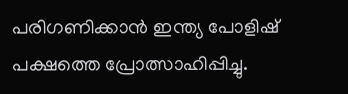പരിഗണിക്കാൻ ഇന്ത്യ പോളിഷ് പക്ഷത്തെ പ്രോത്സാഹിപ്പിച്ചു.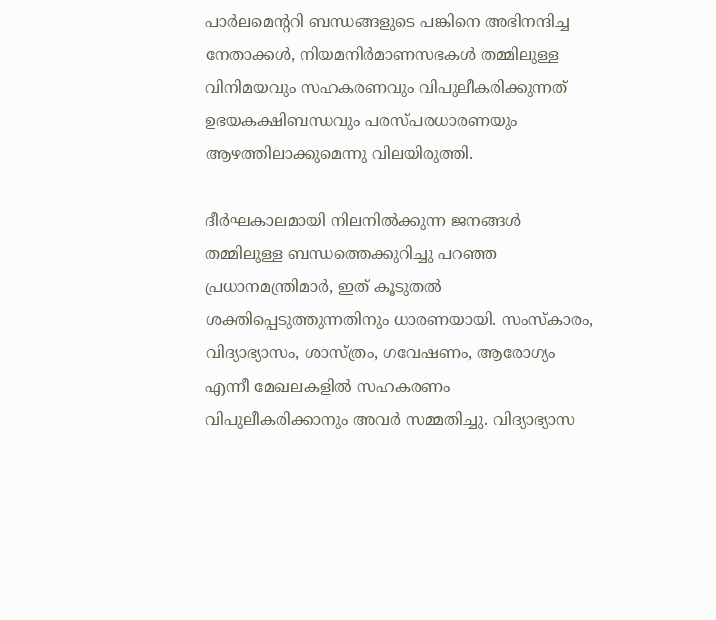പാർലമെന്ററി ബന്ധങ്ങളുടെ പങ്കിനെ അഭിനന്ദിച്ച നേതാക്കൾ, നിയമനിർമാണസഭകൾ തമ്മിലുള്ള വിനിമയവും സഹകരണവും വിപുലീകരിക്കുന്നത് ഉഭയകക്ഷിബന്ധവും പരസ്പരധാരണയും ആഴത്തിലാക്കുമെന്നു വിലയിരുത്തി.

ദീർഘകാലമായി നിലനിൽക്കുന്ന ജനങ്ങൾ തമ്മ‌ിലുള്ള ബന്ധത്തെക്കുറിച്ചു പറഞ്ഞ പ്രധാനമന്ത്രിമാർ, ഇത് കൂടുതൽ ശക്തിപ്പെടുത്തുന്നതിനും ധാരണയായി. സംസ്കാരം, വിദ്യാഭ്യാസം, ശാസ്ത്രം, ഗവേഷണം, ആരോഗ്യം എന്നീ മേഖലകളിൽ സഹകരണം വിപുലീകരിക്കാനും അവർ സമ്മതിച്ചു. വിദ്യാഭ്യാസ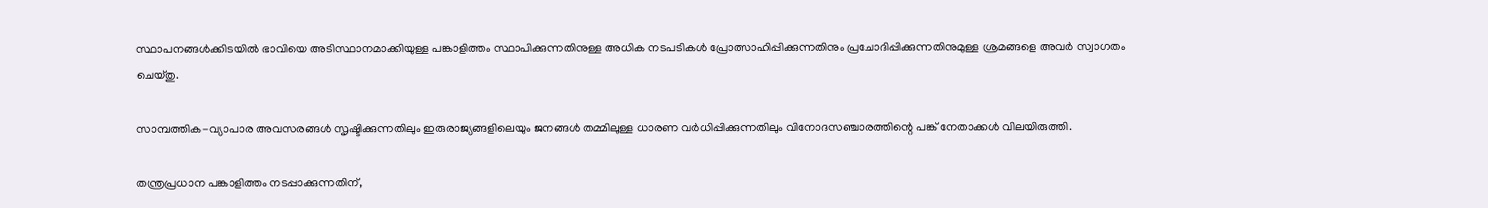സ്ഥാപനങ്ങൾക്കിടയിൽ ഭാവിയെ അടിസ്ഥാനമാക്കിയുള്ള പങ്കാളിത്തം സ്ഥാപിക്കുന്നതിനുള്ള അധിക നടപടികൾ പ്രോത്സാഹിപ്പിക്കുന്നതിനും പ്രചോദിപ്പിക്കുന്നതിനുമുള്ള ശ്രമങ്ങളെ അവർ സ്വാഗതം ചെയ്തു.

സാമ്പത്തിക-വ്യാപാര അവസരങ്ങൾ സൃഷ്ടിക്കുന്നതിലും ഇരുരാജ്യങ്ങളിലെയും ജനങ്ങൾ തമ്മിലുള്ള ധാരണ വർധിപ്പിക്കുന്നതിലും വിനോദസഞ്ചാരത്തിന്റെ പങ്ക് നേതാക്കൾ വിലയിരുത്തി.

തന്ത്രപ്രധാന പങ്കാളിത്തം നടപ്പാക്കുന്നതിന്,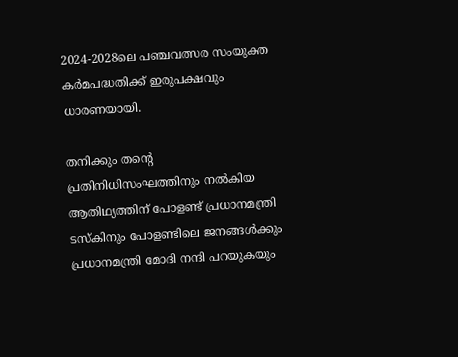2024-2028ലെ പഞ്ചവത്സര സംയുക്ത കർമപദ്ധതിക്ക് ഇരുപക്ഷവും ധാരണയായി.

തനിക്കും തന്റെ പ്രതിനിധിസംഘത്തിനും നൽകിയ ആതിഥ്യത്തിന് പോളണ്ട് പ്രധാനമന്ത്രി ടസ്കിനും പോളണ്ടിലെ ജനങ്ങൾക്കും പ്രധാനമന്ത്രി മോദി നന്ദി പറയുകയും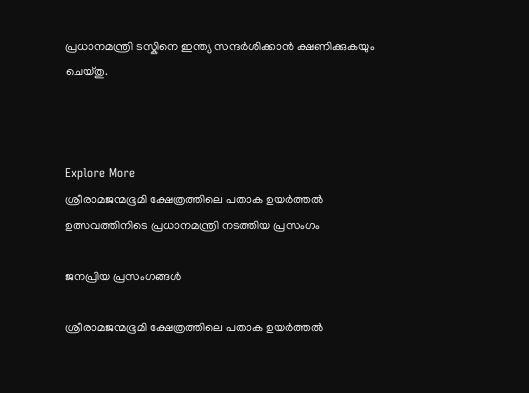പ്രധാനമന്ത്രി ടസ്കിനെ ഇന്ത്യ സന്ദർശിക്കാൻ ക്ഷണിക്കുകയും ചെയ്തു.



Explore More
ശ്രീരാമജന്മഭൂമി ക്ഷേത്രത്തിലെ പതാക ഉയർത്തൽ ഉത്സവത്തിനിടെ പ്രധാനമന്ത്രി നടത്തിയ പ്രസംഗം

ജനപ്രിയ പ്രസംഗങ്ങൾ

ശ്രീരാമജന്മഭൂമി ക്ഷേത്രത്തിലെ പതാക ഉയർത്തൽ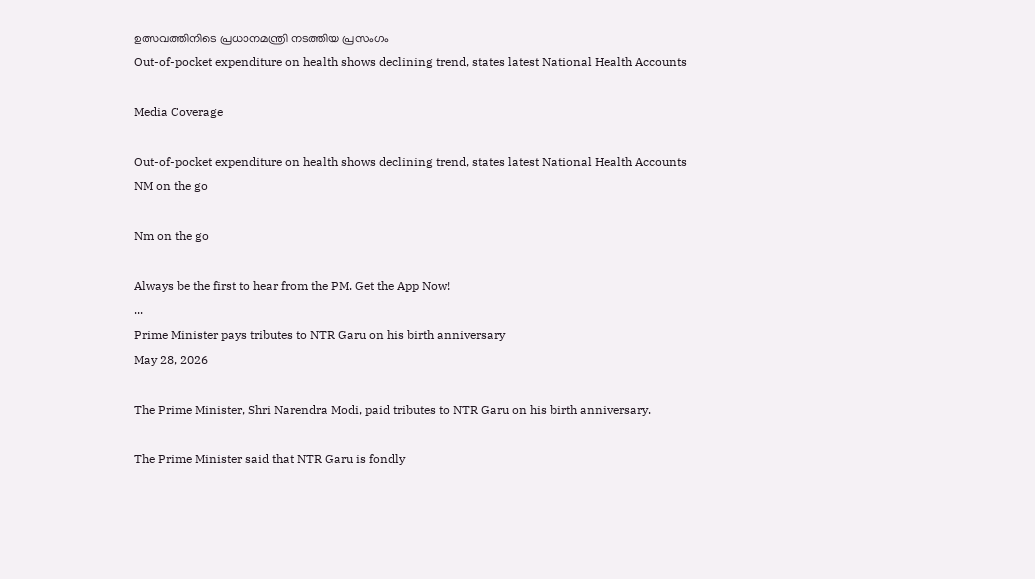ഉത്സവത്തിനിടെ പ്രധാനമന്ത്രി നടത്തിയ പ്രസംഗം
Out-of-pocket expenditure on health shows declining trend, states latest National Health Accounts

Media Coverage

Out-of-pocket expenditure on health shows declining trend, states latest National Health Accounts
NM on the go

Nm on the go

Always be the first to hear from the PM. Get the App Now!
...
Prime Minister pays tributes to NTR Garu on his birth anniversary
May 28, 2026

The Prime Minister, Shri Narendra Modi, paid tributes to NTR Garu on his birth anniversary.

The Prime Minister said that NTR Garu is fondly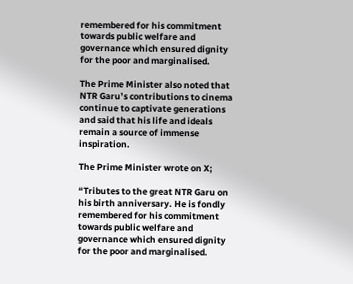remembered for his commitment towards public welfare and governance which ensured dignity for the poor and marginalised.

The Prime Minister also noted that NTR Garu’s contributions to cinema continue to captivate generations and said that his life and ideals remain a source of immense inspiration.

The Prime Minister wrote on X;

“Tributes to the great NTR Garu on his birth anniversary. He is fondly remembered for his commitment towards public welfare and governance which ensured dignity for the poor and marginalised.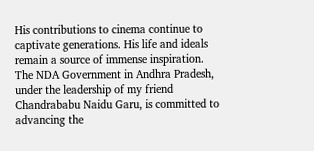His contributions to cinema continue to captivate generations. His life and ideals remain a source of immense inspiration. The NDA Government in Andhra Pradesh, under the leadership of my friend Chandrababu Naidu Garu, is committed to advancing the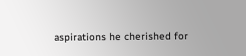aspirations he cherished for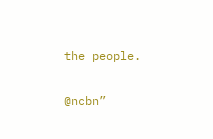the people.

@ncbn”